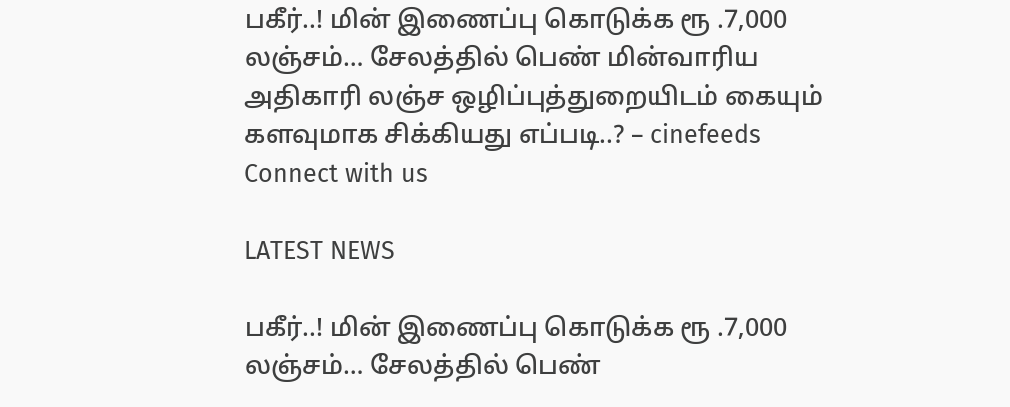பகீர்..! மின் இணைப்பு கொடுக்க ரூ .7,000 லஞ்சம்… சேலத்தில் பெண் மின்வாரிய அதிகாரி லஞ்ச ஒழிப்புத்துறையிடம் கையும் களவுமாக சிக்கியது எப்படி..? – cinefeeds
Connect with us

LATEST NEWS

பகீர்..! மின் இணைப்பு கொடுக்க ரூ .7,000 லஞ்சம்… சேலத்தில் பெண்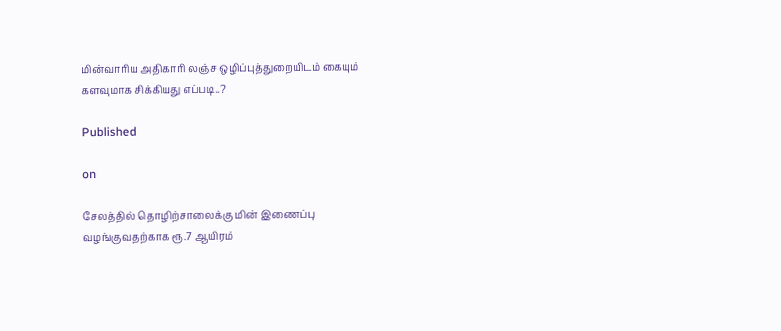மின்வாரிய அதிகாரி லஞ்ச ஒழிப்புத்துறையிடம் கையும் களவுமாக சிக்கியது எப்படி..?

Published

on

சேலத்தில் தொழிற்சாலைக்கு மின் இணைப்பு வழங்குவதற்காக ரூ.7 ஆயிரம்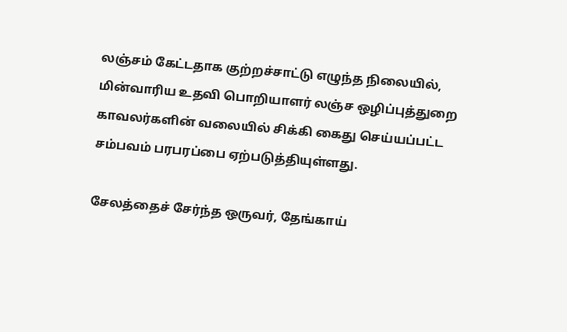லஞ்சம் கேட்டதாக குற்றச்சாட்டு எழுந்த நிலையில், மின்வாரிய உதவி பொறியாளர் லஞ்ச ஒழிப்புத்துறை காவலர்களின் வலையில் சிக்கி கைது செய்யப்பட்ட சம்பவம் பரபரப்பை ஏற்படுத்தியுள்ளது.

சேலத்தைச் சேர்ந்த ஒருவர், தேங்காய்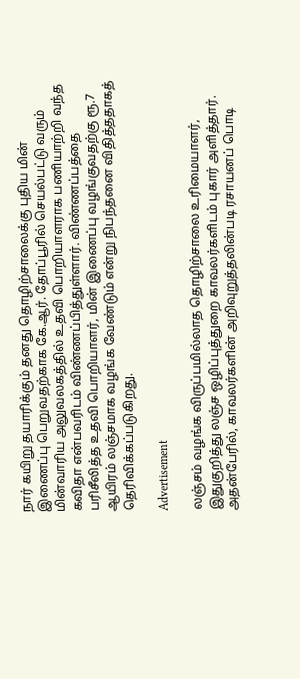நார் கயிறு தயாரிக்கும் தனது தொழிற்சாலைக்கு புதிய மின் இணைப்பு பெறுவதற்காக கே.ஆர். தோப்பூரில் செயல்பட்டு வரும் மின்வாரிய அலுவலகத்தில் உதவி பொறியாளராக பணியாற்றி வந்த கவிதா என்பவரிடம் விண்ணப்பித்துள்ளார். விண்ணப்பத்தை பரிசீலித்த உதவி பொறியாளர், மின் இணைப்பு வழங்குவதற்கு ரூ.7 ஆயிரம் லஞ்சமாக வழங்க வேண்டும் என்று நிபந்தனை விதித்ததாகத் தெரிவிக்கப்படுகிறது.

Advertisement

லஞ்சம் வழங்க விருப்பமில்லாத தொழிற்சாலை உரிமையாளர், இதுகுறித்து லஞ்ச ஒழிப்புத்துறை காவலர்களிடம் புகார் அளித்தார். அதன்பேரில், காவலர்களின் அறிவுறுத்தலின்படி ரசாயனப் பொடி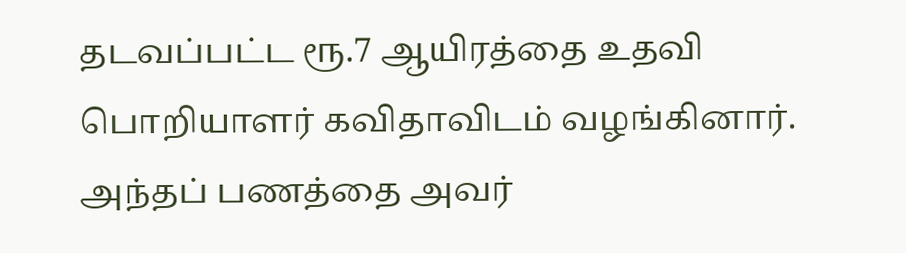தடவப்பட்ட ரூ.7 ஆயிரத்தை உதவி பொறியாளர் கவிதாவிடம் வழங்கினார். அந்தப் பணத்தை அவர்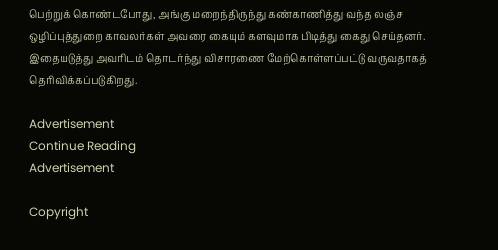பெற்றுக் கொண்டபோது, அங்கு மறைந்திருந்து கண்காணித்து வந்த லஞ்ச ஒழிப்புத்துறை காவலர்கள் அவரை கையும் களவுமாக பிடித்து கைது செய்தனர். இதையடுத்து அவரிடம் தொடர்ந்து விசாரணை மேற்கொள்ளப்பட்டு வருவதாகத் தெரிவிக்கப்படுகிறது.

Advertisement
Continue Reading
Advertisement

Copyright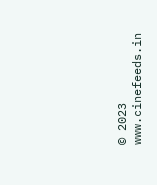© 2023 www.cinefeeds.in